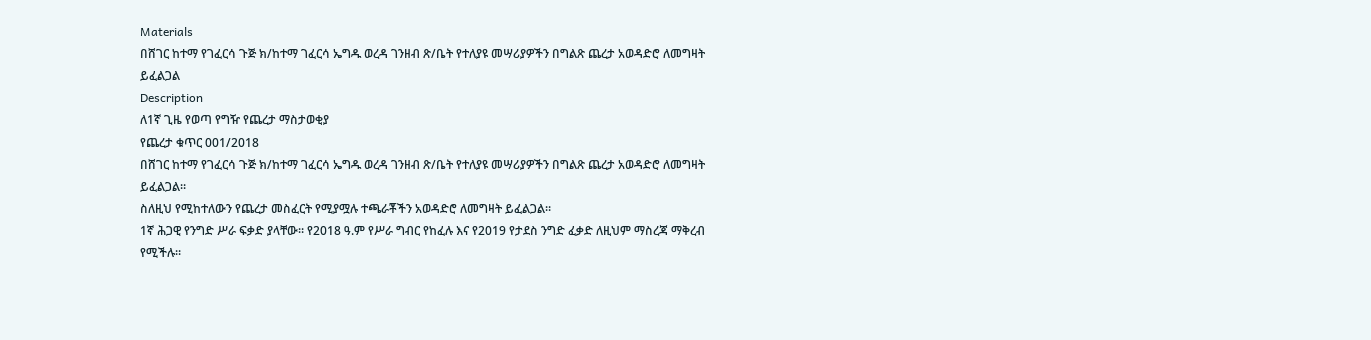Materials
በሸገር ከተማ የገፈርሳ ጉጅ ክ/ከተማ ገፈርሳ ኤግዱ ወረዳ ገንዘብ ጽ/ቤት የተለያዩ መሣሪያዎችን በግልጽ ጨረታ አወዳድሮ ለመግዛት ይፈልጋል
Description
ለ1ኛ ጊዜ የወጣ የግዥ የጨረታ ማስታወቂያ
የጨረታ ቁጥር 001/2018
በሸገር ከተማ የገፈርሳ ጉጅ ክ/ከተማ ገፈርሳ ኤግዱ ወረዳ ገንዘብ ጽ/ቤት የተለያዩ መሣሪያዎችን በግልጽ ጨረታ አወዳድሮ ለመግዛት ይፈልጋል።
ስለዚህ የሚከተለውን የጨረታ መስፈርት የሚያሟሉ ተጫራቾችን አወዳድሮ ለመግዛት ይፈልጋል።
1ኛ ሕጋዊ የንግድ ሥራ ፍቃድ ያላቸው። የ2018 ዓ.ም የሥራ ግብር የከፈሉ እና የ2019 የታደስ ንግድ ፈቃድ ለዚህም ማስረጃ ማቅረብ የሚችሉ።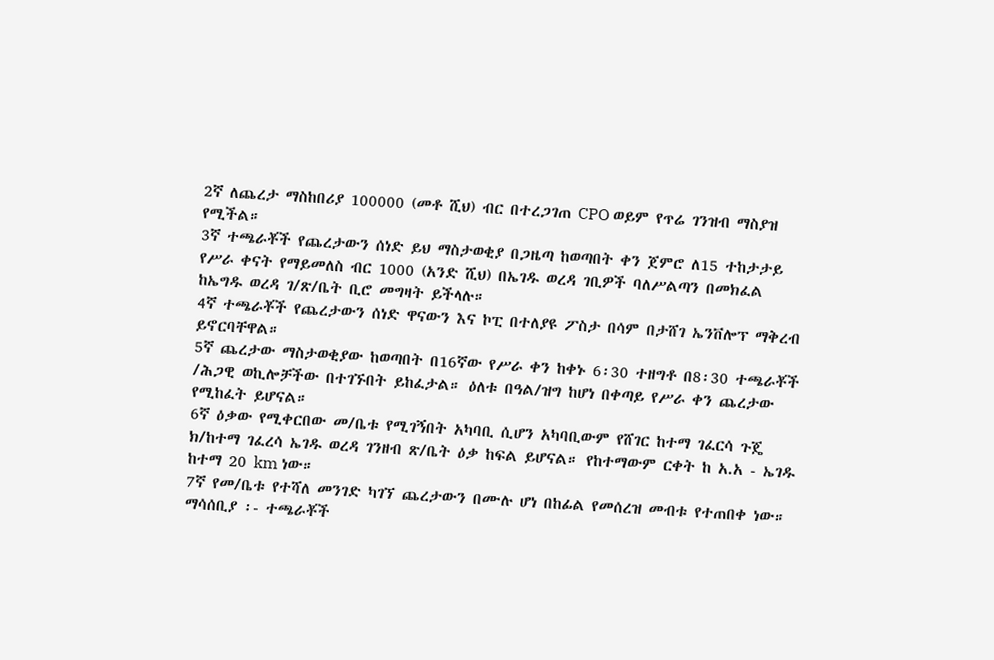2ኛ ለጨረታ ማስከበሪያ 100000 (መቶ ሺህ) ብር በተረጋገጠ CPO ወይም የጥሬ ገንዝብ ማስያዝ የሚችል።
3ኛ ተጫራቾች የጨረታውን ሰነድ ይህ ማስታወቂያ በጋዜጣ ከወጣበት ቀን ጀምሮ ለ15 ተከታታይ የሥራ ቀናት የማይመለስ ብር 1000 (አንድ ሺህ) በኤገዱ ወረዳ ገቢዎች ባለሥልጣን በመክፈል ከኤግዱ ወረዳ ገ/ጽ/ቤት ቢሮ መግዛት ይችላሉ።
4ኛ ተጫራቾች የጨረታውን ሰነድ ዋናውን እና ኮፒ በተለያዩ ፖስታ በሳም በታሸገ ኤንቨሎፕ ማቅረብ ይኖርባቸዋል።
5ኛ ጨረታው ማስታወቂያው ከወጣበት በ16ኛው የሥራ ቀን ከቀኑ 6፡30 ተዘግቶ በ8፡30 ተጫራቾች /ሕጋዊ ወኪሎቻችው በተገኙበት ይከፈታል። ዕለቱ በዓል/ዝግ ከሆነ በቀጣይ የሥራ ቀን ጨረታው የሚከፈት ይሆናል።
6ኛ ዕቃው የሚቀርበው መ/ቤቱ የሚገኝበት አካባቢ ሲሆን አካባቢውም የሸገር ከተማ ገፈርሳ ጉጄ ክ/ከተማ ገፈረሳ ኤገዱ ወረዳ ገንዘብ ጽ/ቤት ዕቃ ከፍል ይሆናል። የከተማውም ርቀት ከ አ.አ - ኤገዱ ከተማ 20 km ነው።
7ኛ የመ/ቤቱ የተሻለ መንገድ ካገኘ ጨረታውን በሙሉ ሆነ በከፊል የመሰረዝ መብቱ የተጠበቀ ነው።
ማሳሰቢያ ፡- ተጫራቾች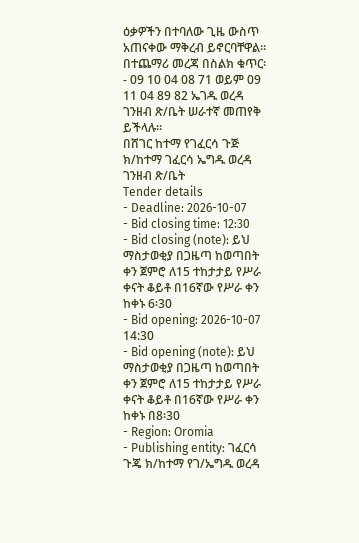ዕቃዎችን በተባለው ጊዜ ውስጥ አጠናቀው ማቅረብ ይኖርባቸዋል።
በተጨማሪ መረጃ በስልክ ቁጥር፡- 09 10 04 08 71 ወይም 09 11 04 89 82 ኤገዱ ወረዳ ገንዘብ ጽ/ቤት ሠራተኛ መጠየቅ ይችላሉ።
በሸገር ከተማ የገፈርሳ ጉጅ ክ/ከተማ ገፈርሳ ኤግዱ ወረዳ ገንዘብ ጽ/ቤት
Tender details
- Deadline: 2026-10-07
- Bid closing time: 12:30
- Bid closing (note): ይህ ማስታወቂያ በጋዜጣ ከወጣበት ቀን ጀምሮ ለ15 ተከታታይ የሥራ ቀናት ቆይቶ በ16ኛው የሥራ ቀን ከቀኑ 6፡30
- Bid opening: 2026-10-07 14:30
- Bid opening (note): ይህ ማስታወቂያ በጋዜጣ ከወጣበት ቀን ጀምሮ ለ15 ተከታታይ የሥራ ቀናት ቆይቶ በ16ኛው የሥራ ቀን ከቀኑ በ8፡30
- Region: Oromia
- Publishing entity: ገፈርሳ ጉጄ ክ/ከተማ የገ/ኤግዱ ወረዳ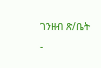ገንዘብ ጽ/ቤት
-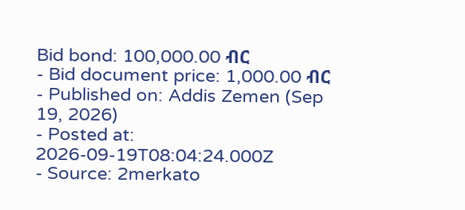Bid bond: 100,000.00 ብር
- Bid document price: 1,000.00 ብር
- Published on: Addis Zemen (Sep 19, 2026)
- Posted at: 2026-09-19T08:04:24.000Z
- Source: 2merkato